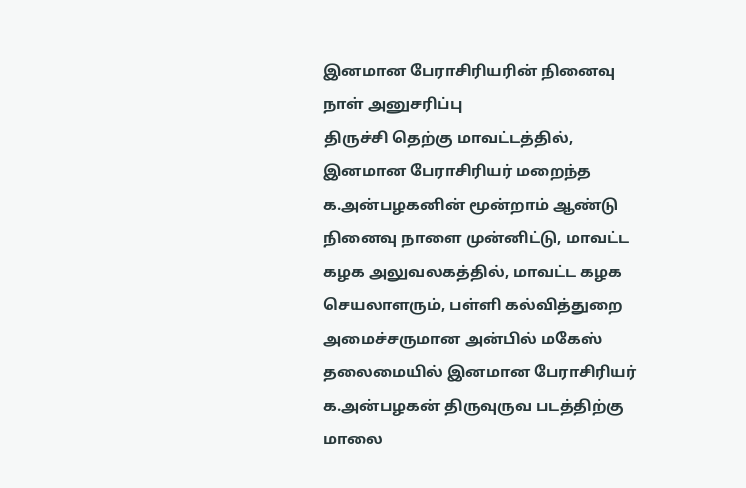இனமான பேராசிரியரின் நினைவு நாள் அனுசரிப்பு
திருச்சி தெற்கு மாவட்டத்தில், இனமான பேராசிரியர் மறைந்த க.அன்பழகனின் மூன்றாம் ஆண்டு நினைவு நாளை முன்னிட்டு, மாவட்ட கழக அலுவலகத்தில், மாவட்ட கழக செயலாளரும், பள்ளி கல்வித்துறை அமைச்சருமான அன்பில் மகேஸ் தலைமையில் இனமான பேராசிரியர் க.அன்பழகன் திருவுருவ படத்திற்கு மாலை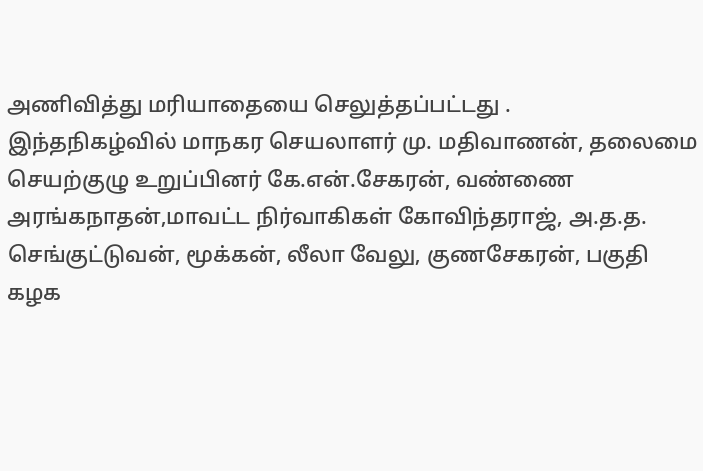அணிவித்து மரியாதையை செலுத்தப்பட்டது .
இந்தநிகழ்வில் மாநகர செயலாளர் மு. மதிவாணன், தலைமை செயற்குழு உறுப்பினர் கே.என்.சேகரன், வண்ணை அரங்கநாதன்,மாவட்ட நிர்வாகிகள் கோவிந்தராஜ், அ.த.த. செங்குட்டுவன், மூக்கன், லீலா வேலு, குணசேகரன், பகுதி கழக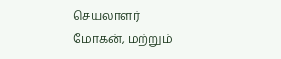செயலாளர் மோகன், மற்றும்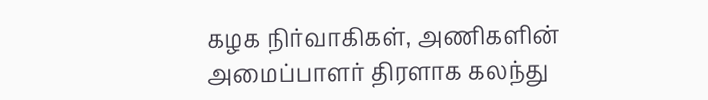கழக நிர்வாகிகள், அணிகளின் அமைப்பாளர் திரளாக கலந்து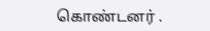கொண்டனர் .